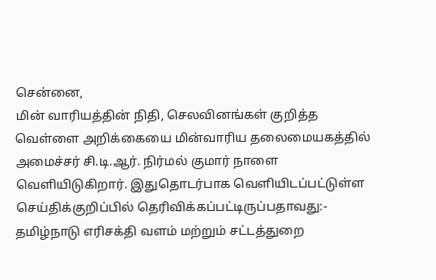சென்னை,
மின் வாரியத்தின் நிதி, செலவினங்கள் குறித்த வெள்ளை அறிக்கையை மின்வாரிய தலைமையகத்தில் அமைச்சர் சி.டி.ஆர். நிர்மல் குமார் நாளை வெளியிடுகிறார். இதுதொடர்பாக வெளியிடப்பட்டுள்ள செய்திக்குறிப்பில் தெரிவிக்கப்பட்டிருப்பதாவது:-
தமிழ்நாடு எரிசக்தி வளம் மற்றும் சட்டத்துறை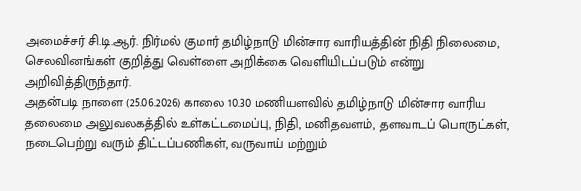அமைச்சர் சி.டி.ஆர். நிர்மல் குமார் தமிழ்நாடு மின்சார வாரியத்தின் நிதி நிலைமை, செலவினங்கள் குறித்து வெள்ளை அறிக்கை வெளியிடப்படும் என்று அறிவித்திருந்தார்.
அதன்படி நாளை (25.06.2026) காலை 10.30 மணியளவில் தமிழ்நாடு மின்சார வாரிய தலைமை அலுவலகத்தில் உள்கட்டமைப்பு, நிதி, மனிதவளம், தளவாடப் பொருட்கள், நடைபெற்று வரும் திட்டப்பணிகள், வருவாய் மற்றும்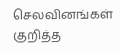செலவினங்கள் குறித்த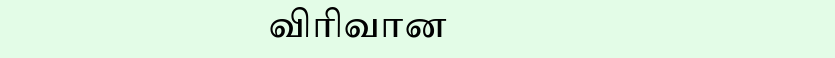விரிவான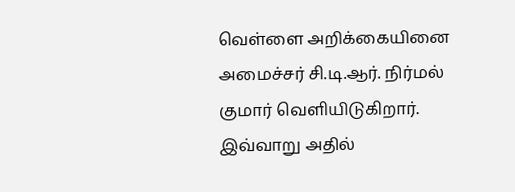வெள்ளை அறிக்கையினை அமைச்சர் சி.டி.ஆர். நிர்மல் குமார் வெளியிடுகிறார். இவ்வாறு அதில்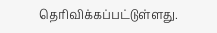தெரிவிக்கப்பட்டுள்ளது.